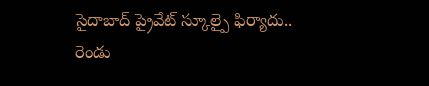సైదాబాద్ ప్రైవేట్ స్కూల్పై ఫిర్యాదు.. రెండు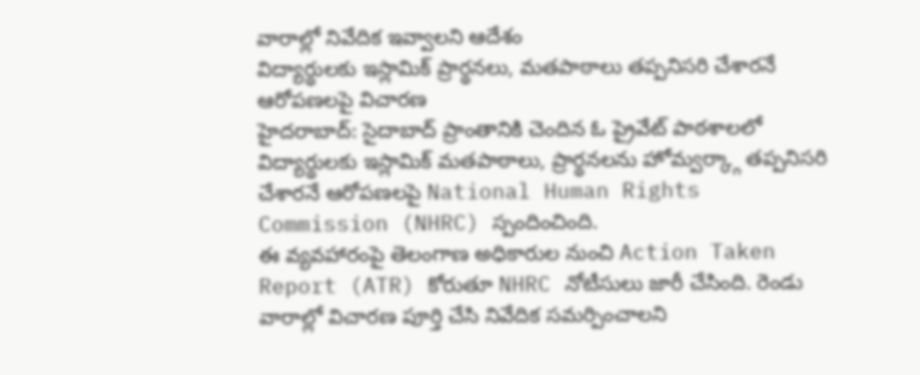వారాల్లో నివేదిక ఇవ్వాలని ఆదేశం
విద్యార్థులకు ఇస్లామిక్ ప్రార్థనలు, మతపాఠాలు తప్పనిసరి చేశారనే ఆరోపణలపై విచారణ
హైదరాబాద్: సైదాబాద్ ప్రాంతానికి చెందిన ఓ ప్రైవేట్ పాఠశాలలో విద్యార్థులకు ఇస్లామిక్ మతపాఠాలు, ప్రార్థనలను హోమ్వర్క్గా తప్పనిసరి చేశారనే ఆరోపణలపై National Human Rights Commission (NHRC) స్పందించింది.
ఈ వ్యవహారంపై తెలంగాణ అధికారుల నుంచి Action Taken Report (ATR) కోరుతూ NHRC నోటీసులు జారీ చేసింది. రెండు వారాల్లో విచారణ పూర్తి చేసి నివేదిక సమర్పించాలని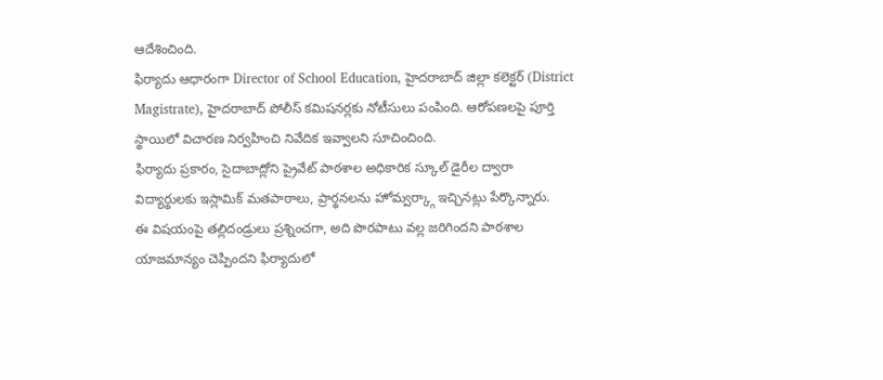ఆదేశించింది.
ఫిర్యాదు ఆధారంగా Director of School Education, హైదరాబాద్ జిల్లా కలెక్టర్ (District Magistrate), హైదరాబాద్ పోలీస్ కమిషనర్లకు నోటీసులు పంపింది. ఆరోపణలపై పూర్తి స్థాయిలో విచారణ నిర్వహించి నివేదిక ఇవ్వాలని సూచించింది.
ఫిర్యాదు ప్రకారం, సైదాబాద్లోని ప్రైవేట్ పాఠశాల అధికారిక స్కూల్ డైరీల ద్వారా విద్యార్థులకు ఇస్లామిక్ మతపాఠాలు, ప్రార్థనలను హోమ్వర్క్గా ఇచ్చినట్లు పేర్కొన్నారు.
ఈ విషయంపై తల్లిదండ్రులు ప్రశ్నించగా, అది పొరపాటు వల్ల జరిగిందని పాఠశాల యాజమాన్యం చెప్పిందని ఫిర్యాదులో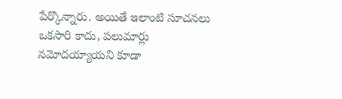పేర్కొన్నారు. అయితే ఇలాంటి సూచనలు ఒకసారి కాదు, పలుమార్లు నమోదయ్యాయని కూడా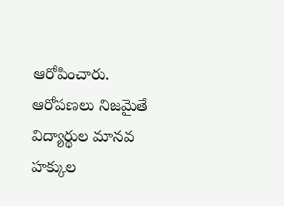ఆరోపించారు.
ఆరోపణలు నిజమైతే విద్యార్థుల మానవ హక్కుల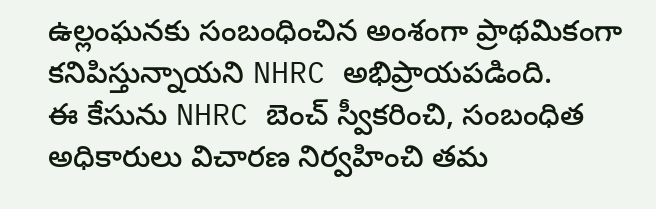ఉల్లంఘనకు సంబంధించిన అంశంగా ప్రాథమికంగా కనిపిస్తున్నాయని NHRC అభిప్రాయపడింది.
ఈ కేసును NHRC బెంచ్ స్వీకరించి, సంబంధిత అధికారులు విచారణ నిర్వహించి తమ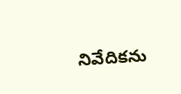నివేదికను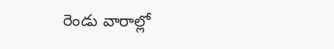రెండు వారాల్లో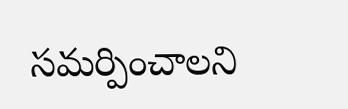సమర్పించాలని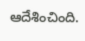ఆదేశించింది.